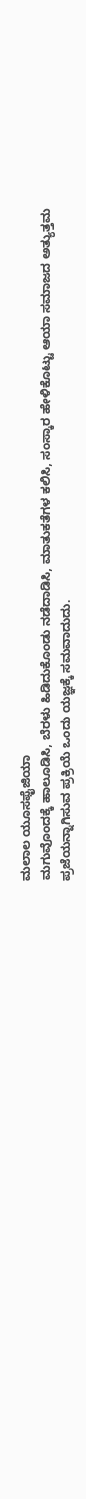ಮಲಾಲ ಯೂಸಫೈಜಿಯಾ
ಮಗುವೊಂದಕ್ಕೆ ಹಾಲೂಡಿಸಿ, ಬೆರಳು ಹಿಡಿದುಕೊಂಡು ನಡೆದಾಡಿಸಿ, ಮಾತುಕತೆಗಳ ಕಲಿಸಿ, ಸಂಸ್ಕಾರ ಹೇಳಿಕೊಟ್ಟು ಆಯಾ ಸಮಾಜದ ಅತ್ಯುತ್ತಮ ಪ್ರಜೆಯನ್ನಾಗಿಸುವ ಪ್ರಕ್ರಿಯೆ ಒಂದು ಯಜ್ಞಕ್ಕೆ ಸಮವಾದುದು.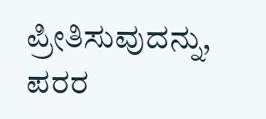ಪ್ರೀತಿಸುವುದನ್ನು, ಪರರ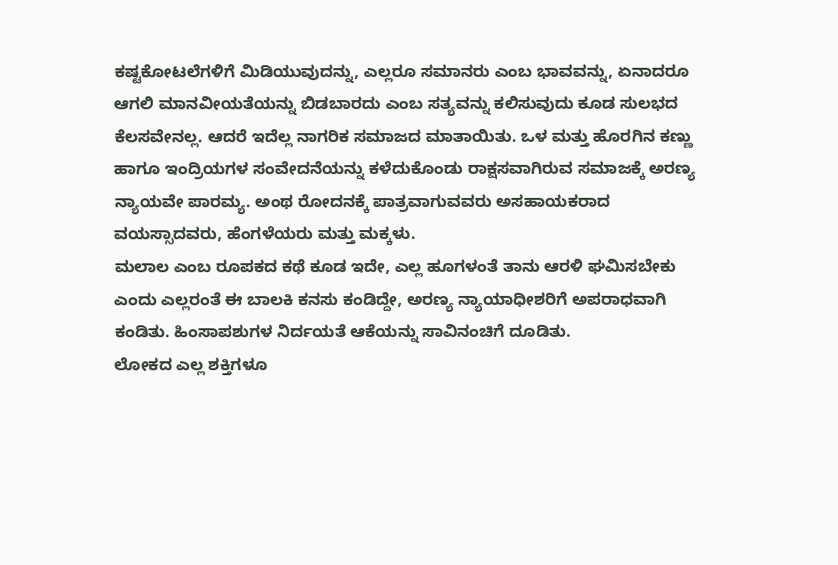ಕಷ್ಟಕೋಟಲೆಗಳಿಗೆ ಮಿಡಿಯುವುದನ್ನು, ಎಲ್ಲರೂ ಸಮಾನರು ಎಂಬ ಭಾವವನ್ನು, ಏನಾದರೂ ಆಗಲಿ ಮಾನವೀಯತೆಯನ್ನು ಬಿಡಬಾರದು ಎಂಬ ಸತ್ಯವನ್ನು ಕಲಿಸುವುದು ಕೂಡ ಸುಲಭದ ಕೆಲಸವೇನಲ್ಲ. ಆದರೆ ಇದೆಲ್ಲ ನಾಗರಿಕ ಸಮಾಜದ ಮಾತಾಯಿತು. ಒಳ ಮತ್ತು ಹೊರಗಿನ ಕಣ್ಣು ಹಾಗೂ ಇಂದ್ರಿಯಗಳ ಸಂವೇದನೆಯನ್ನು ಕಳೆದುಕೊಂಡು ರಾಕ್ಷಸವಾಗಿರುವ ಸಮಾಜಕ್ಕೆ ಅರಣ್ಯ ನ್ಯಾಯವೇ ಪಾರಮ್ಯ. ಅಂಥ ರೋದನಕ್ಕೆ ಪಾತ್ರವಾಗುವವರು ಅಸಹಾಯಕರಾದ ವಯಸ್ಸಾದವರು, ಹೆಂಗಳೆಯರು ಮತ್ತು ಮಕ್ಕಳು.
ಮಲಾಲ ಎಂಬ ರೂಪಕದ ಕಥೆ ಕೂಡ ಇದೇ, ಎಲ್ಲ ಹೂಗಳಂತೆ ತಾನು ಆರಳಿ ಘಮಿಸಬೇಕು ಎಂದು ಎಲ್ಲರಂತೆ ಈ ಬಾಲಕಿ ಕನಸು ಕಂಡಿದ್ದೇ, ಅರಣ್ಯ ನ್ಯಾಯಾಧೀಶರಿಗೆ ಅಪರಾಧವಾಗಿ ಕಂಡಿತು. ಹಿಂಸಾಪಶುಗಳ ನಿರ್ದಯತೆ ಆಕೆಯನ್ನು ಸಾವಿನಂಚಿಗೆ ದೂಡಿತು.
ಲೋಕದ ಎಲ್ಲ ಶಕ್ತಿಗಳೂ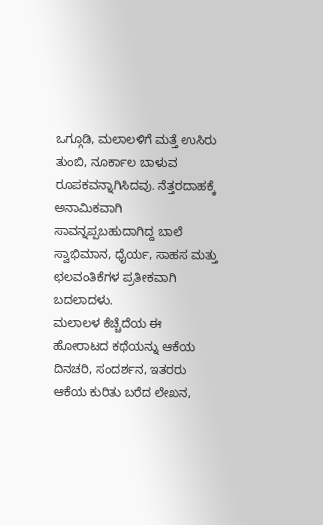ಒಗ್ಗೂಡಿ, ಮಲಾಲಳಿಗೆ ಮತ್ತೆ ಉಸಿರು ತುಂಬಿ, ನೂರ್ಕಾಲ ಬಾಳುವ ರೂಪಕವನ್ನಾಗಿಸಿದವು. ನೆತ್ತರದಾಹಕ್ಕೆ ಅನಾಮಿಕವಾಗಿ ಸಾವನ್ನಪ್ಪಬಹುದಾಗಿದ್ದ ಬಾಲೆ ಸ್ವಾಭಿಮಾನ, ಧೈರ್ಯ, ಸಾಹಸ ಮತ್ತು ಛಲವಂತಿಕೆಗಳ ಪ್ರತೀಕವಾಗಿ ಬದಲಾದಳು.
ಮಲಾಲಳ ಕೆಚ್ಚೆದೆಯ ಈ ಹೋರಾಟದ ಕಥೆಯನ್ನು ಆಕೆಯ ದಿನಚರಿ, ಸಂದರ್ಶನ, ಇತರರು ಆಕೆಯ ಕುರಿತು ಬರೆದ ಲೇಖನ,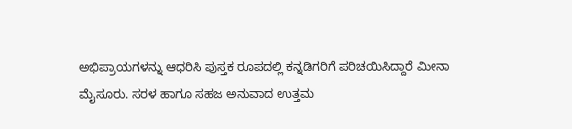ಅಭಿಪ್ರಾಯಗಳನ್ನು ಆಧರಿಸಿ ಪುಸ್ತಕ ರೂಪದಲ್ಲಿ ಕನ್ನಡಿಗರಿಗೆ ಪರಿಚಯಿಸಿದ್ದಾರೆ ಮೀನಾ ಮೈಸೂರು. ಸರಳ ಹಾಗೂ ಸಹಜ ಅನುವಾದ ಉತ್ತಮ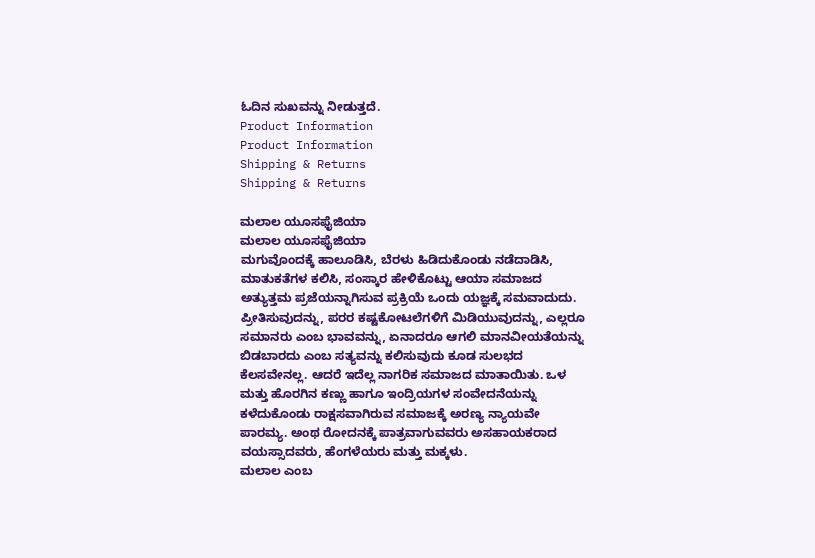ಓದಿನ ಸುಖವನ್ನು ನೀಡುತ್ತದೆ.
Product Information
Product Information
Shipping & Returns
Shipping & Returns

ಮಲಾಲ ಯೂಸಫೈಜಿಯಾ
ಮಲಾಲ ಯೂಸಫೈಜಿಯಾ
ಮಗುವೊಂದಕ್ಕೆ ಹಾಲೂಡಿಸಿ, ಬೆರಳು ಹಿಡಿದುಕೊಂಡು ನಡೆದಾಡಿಸಿ, ಮಾತುಕತೆಗಳ ಕಲಿಸಿ, ಸಂಸ್ಕಾರ ಹೇಳಿಕೊಟ್ಟು ಆಯಾ ಸಮಾಜದ ಅತ್ಯುತ್ತಮ ಪ್ರಜೆಯನ್ನಾಗಿಸುವ ಪ್ರಕ್ರಿಯೆ ಒಂದು ಯಜ್ಞಕ್ಕೆ ಸಮವಾದುದು. ಪ್ರೀತಿಸುವುದನ್ನು, ಪರರ ಕಷ್ಟಕೋಟಲೆಗಳಿಗೆ ಮಿಡಿಯುವುದನ್ನು, ಎಲ್ಲರೂ ಸಮಾನರು ಎಂಬ ಭಾವವನ್ನು, ಏನಾದರೂ ಆಗಲಿ ಮಾನವೀಯತೆಯನ್ನು ಬಿಡಬಾರದು ಎಂಬ ಸತ್ಯವನ್ನು ಕಲಿಸುವುದು ಕೂಡ ಸುಲಭದ ಕೆಲಸವೇನಲ್ಲ. ಆದರೆ ಇದೆಲ್ಲ ನಾಗರಿಕ ಸಮಾಜದ ಮಾತಾಯಿತು. ಒಳ ಮತ್ತು ಹೊರಗಿನ ಕಣ್ಣು ಹಾಗೂ ಇಂದ್ರಿಯಗಳ ಸಂವೇದನೆಯನ್ನು ಕಳೆದುಕೊಂಡು ರಾಕ್ಷಸವಾಗಿರುವ ಸಮಾಜಕ್ಕೆ ಅರಣ್ಯ ನ್ಯಾಯವೇ ಪಾರಮ್ಯ. ಅಂಥ ರೋದನಕ್ಕೆ ಪಾತ್ರವಾಗುವವರು ಅಸಹಾಯಕರಾದ ವಯಸ್ಸಾದವರು, ಹೆಂಗಳೆಯರು ಮತ್ತು ಮಕ್ಕಳು.
ಮಲಾಲ ಎಂಬ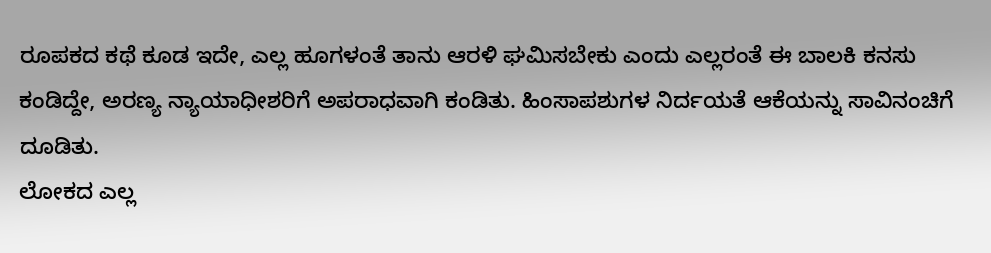ರೂಪಕದ ಕಥೆ ಕೂಡ ಇದೇ, ಎಲ್ಲ ಹೂಗಳಂತೆ ತಾನು ಆರಳಿ ಘಮಿಸಬೇಕು ಎಂದು ಎಲ್ಲರಂತೆ ಈ ಬಾಲಕಿ ಕನಸು ಕಂಡಿದ್ದೇ, ಅರಣ್ಯ ನ್ಯಾಯಾಧೀಶರಿಗೆ ಅಪರಾಧವಾಗಿ ಕಂಡಿತು. ಹಿಂಸಾಪಶುಗಳ ನಿರ್ದಯತೆ ಆಕೆಯನ್ನು ಸಾವಿನಂಚಿಗೆ ದೂಡಿತು.
ಲೋಕದ ಎಲ್ಲ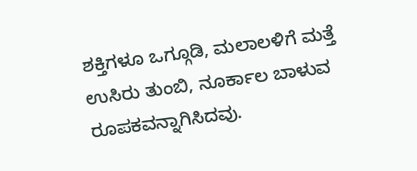ಶಕ್ತಿಗಳೂ ಒಗ್ಗೂಡಿ, ಮಲಾಲಳಿಗೆ ಮತ್ತೆ ಉಸಿರು ತುಂಬಿ, ನೂರ್ಕಾಲ ಬಾಳುವ ರೂಪಕವನ್ನಾಗಿಸಿದವು.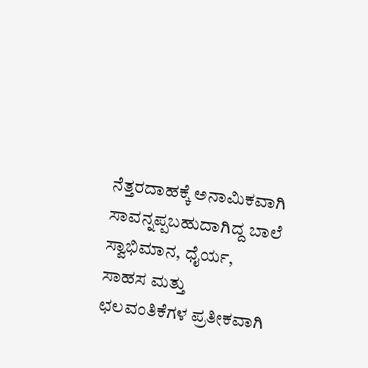ನೆತ್ತರದಾಹಕ್ಕೆ ಅನಾಮಿಕವಾಗಿ ಸಾವನ್ನಪ್ಪಬಹುದಾಗಿದ್ದ ಬಾಲೆ ಸ್ವಾಭಿಮಾನ, ಧೈರ್ಯ, ಸಾಹಸ ಮತ್ತು ಛಲವಂತಿಕೆಗಳ ಪ್ರತೀಕವಾಗಿ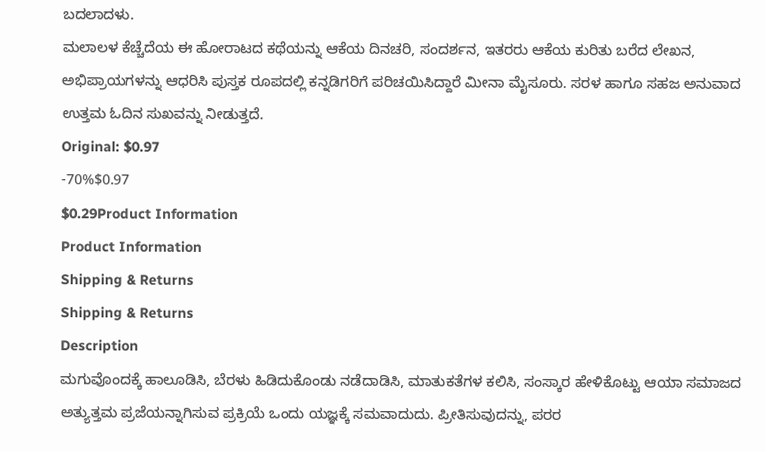ಬದಲಾದಳು.
ಮಲಾಲಳ ಕೆಚ್ಚೆದೆಯ ಈ ಹೋರಾಟದ ಕಥೆಯನ್ನು ಆಕೆಯ ದಿನಚರಿ, ಸಂದರ್ಶನ, ಇತರರು ಆಕೆಯ ಕುರಿತು ಬರೆದ ಲೇಖನ, ಅಭಿಪ್ರಾಯಗಳನ್ನು ಆಧರಿಸಿ ಪುಸ್ತಕ ರೂಪದಲ್ಲಿ ಕನ್ನಡಿಗರಿಗೆ ಪರಿಚಯಿಸಿದ್ದಾರೆ ಮೀನಾ ಮೈಸೂರು. ಸರಳ ಹಾಗೂ ಸಹಜ ಅನುವಾದ ಉತ್ತಮ ಓದಿನ ಸುಖವನ್ನು ನೀಡುತ್ತದೆ.
Original: $0.97
-70%$0.97
$0.29Product Information
Product Information
Shipping & Returns
Shipping & Returns
Description
ಮಗುವೊಂದಕ್ಕೆ ಹಾಲೂಡಿಸಿ, ಬೆರಳು ಹಿಡಿದುಕೊಂಡು ನಡೆದಾಡಿಸಿ, ಮಾತುಕತೆಗಳ ಕಲಿಸಿ, ಸಂಸ್ಕಾರ ಹೇಳಿಕೊಟ್ಟು ಆಯಾ ಸಮಾಜದ ಅತ್ಯುತ್ತಮ ಪ್ರಜೆಯನ್ನಾಗಿಸುವ ಪ್ರಕ್ರಿಯೆ ಒಂದು ಯಜ್ಞಕ್ಕೆ ಸಮವಾದುದು. ಪ್ರೀತಿಸುವುದನ್ನು, ಪರರ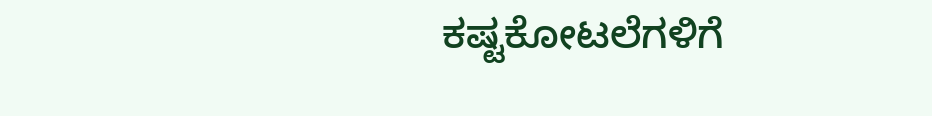ಕಷ್ಟಕೋಟಲೆಗಳಿಗೆ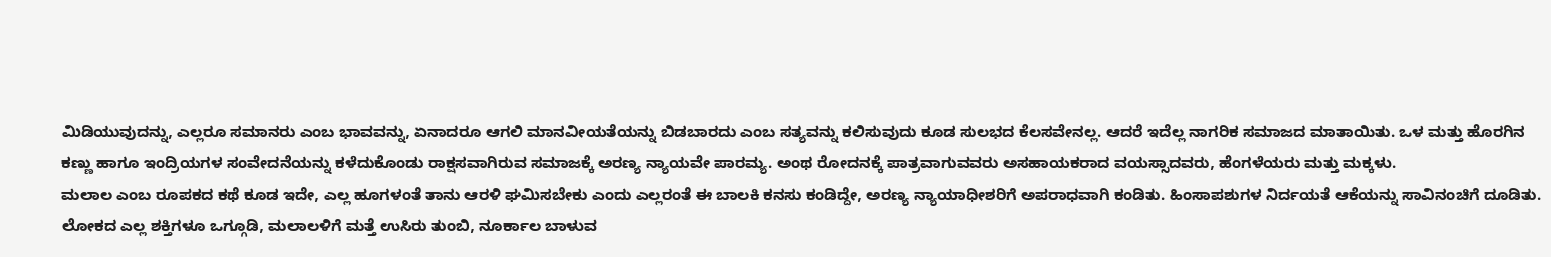ಮಿಡಿಯುವುದನ್ನು, ಎಲ್ಲರೂ ಸಮಾನರು ಎಂಬ ಭಾವವನ್ನು, ಏನಾದರೂ ಆಗಲಿ ಮಾನವೀಯತೆಯನ್ನು ಬಿಡಬಾರದು ಎಂಬ ಸತ್ಯವನ್ನು ಕಲಿಸುವುದು ಕೂಡ ಸುಲಭದ ಕೆಲಸವೇನಲ್ಲ. ಆದರೆ ಇದೆಲ್ಲ ನಾಗರಿಕ ಸಮಾಜದ ಮಾತಾಯಿತು. ಒಳ ಮತ್ತು ಹೊರಗಿನ ಕಣ್ಣು ಹಾಗೂ ಇಂದ್ರಿಯಗಳ ಸಂವೇದನೆಯನ್ನು ಕಳೆದುಕೊಂಡು ರಾಕ್ಷಸವಾಗಿರುವ ಸಮಾಜಕ್ಕೆ ಅರಣ್ಯ ನ್ಯಾಯವೇ ಪಾರಮ್ಯ. ಅಂಥ ರೋದನಕ್ಕೆ ಪಾತ್ರವಾಗುವವರು ಅಸಹಾಯಕರಾದ ವಯಸ್ಸಾದವರು, ಹೆಂಗಳೆಯರು ಮತ್ತು ಮಕ್ಕಳು.
ಮಲಾಲ ಎಂಬ ರೂಪಕದ ಕಥೆ ಕೂಡ ಇದೇ, ಎಲ್ಲ ಹೂಗಳಂತೆ ತಾನು ಆರಳಿ ಘಮಿಸಬೇಕು ಎಂದು ಎಲ್ಲರಂತೆ ಈ ಬಾಲಕಿ ಕನಸು ಕಂಡಿದ್ದೇ, ಅರಣ್ಯ ನ್ಯಾಯಾಧೀಶರಿಗೆ ಅಪರಾಧವಾಗಿ ಕಂಡಿತು. ಹಿಂಸಾಪಶುಗಳ ನಿರ್ದಯತೆ ಆಕೆಯನ್ನು ಸಾವಿನಂಚಿಗೆ ದೂಡಿತು.
ಲೋಕದ ಎಲ್ಲ ಶಕ್ತಿಗಳೂ ಒಗ್ಗೂಡಿ, ಮಲಾಲಳಿಗೆ ಮತ್ತೆ ಉಸಿರು ತುಂಬಿ, ನೂರ್ಕಾಲ ಬಾಳುವ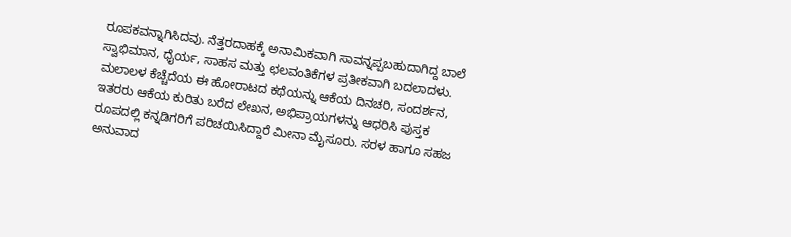ರೂಪಕವನ್ನಾಗಿಸಿದವು. ನೆತ್ತರದಾಹಕ್ಕೆ ಅನಾಮಿಕವಾಗಿ ಸಾವನ್ನಪ್ಪಬಹುದಾಗಿದ್ದ ಬಾಲೆ ಸ್ವಾಭಿಮಾನ, ಧೈರ್ಯ, ಸಾಹಸ ಮತ್ತು ಛಲವಂತಿಕೆಗಳ ಪ್ರತೀಕವಾಗಿ ಬದಲಾದಳು.
ಮಲಾಲಳ ಕೆಚ್ಚೆದೆಯ ಈ ಹೋರಾಟದ ಕಥೆಯನ್ನು ಆಕೆಯ ದಿನಚರಿ, ಸಂದರ್ಶನ, ಇತರರು ಆಕೆಯ ಕುರಿತು ಬರೆದ ಲೇಖನ, ಅಭಿಪ್ರಾಯಗಳನ್ನು ಆಧರಿಸಿ ಪುಸ್ತಕ ರೂಪದಲ್ಲಿ ಕನ್ನಡಿಗರಿಗೆ ಪರಿಚಯಿಸಿದ್ದಾರೆ ಮೀನಾ ಮೈಸೂರು. ಸರಳ ಹಾಗೂ ಸಹಜ ಅನುವಾದ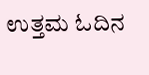ಉತ್ತಮ ಓದಿನ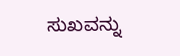ಸುಖವನ್ನು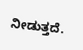ನೀಡುತ್ತದೆ.